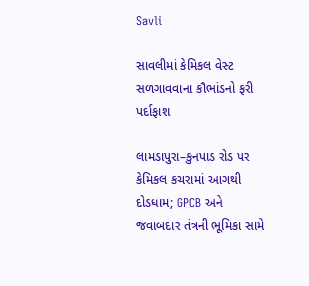Savli

સાવલીમાં કેમિકલ વેસ્ટ સળગાવવાના કૌભાંડનો ફરી પર્દાફાશ

લામડાપુરા–કુનપાડ રોડ પર કેમિકલ કચરામાં આગથી દોડધામ; GPCB અને જવાબદાર તંત્રની ભૂમિકા સામે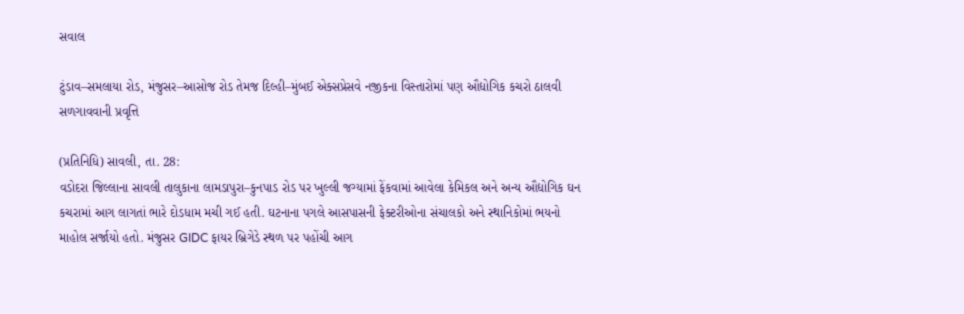સવાલ

ટુંડાવ–સમલાયા રોડ, મંજુસર–આસોજ રોડ તેમજ દિલ્હી–મુંબઈ એક્સપ્રેસવે નજીકના વિસ્તારોમાં પણ ઔદ્યોગિક કચરો ઠાલવી સળગાવવાની પ્રવૃત્તિ

(પ્રતિનિધિ) સાવલી, તા. 28:
વડોદરા જિલ્લાના સાવલી તાલુકાના લામડાપુરા–કુનપાડ રોડ પર ખુલ્લી જગ્યામાં ફેંકવામાં આવેલા કેમિકલ અને અન્ય ઔદ્યોગિક ઘન કચરામાં આગ લાગતાં ભારે દોડધામ મચી ગઈ હતી. ઘટનાના પગલે આસપાસની ફેક્ટરીઓના સંચાલકો અને સ્થાનિકોમાં ભયનો માહોલ સર્જાયો હતો. મંજુસર GIDC ફાયર બ્રિગેડે સ્થળ પર પહોંચી આગ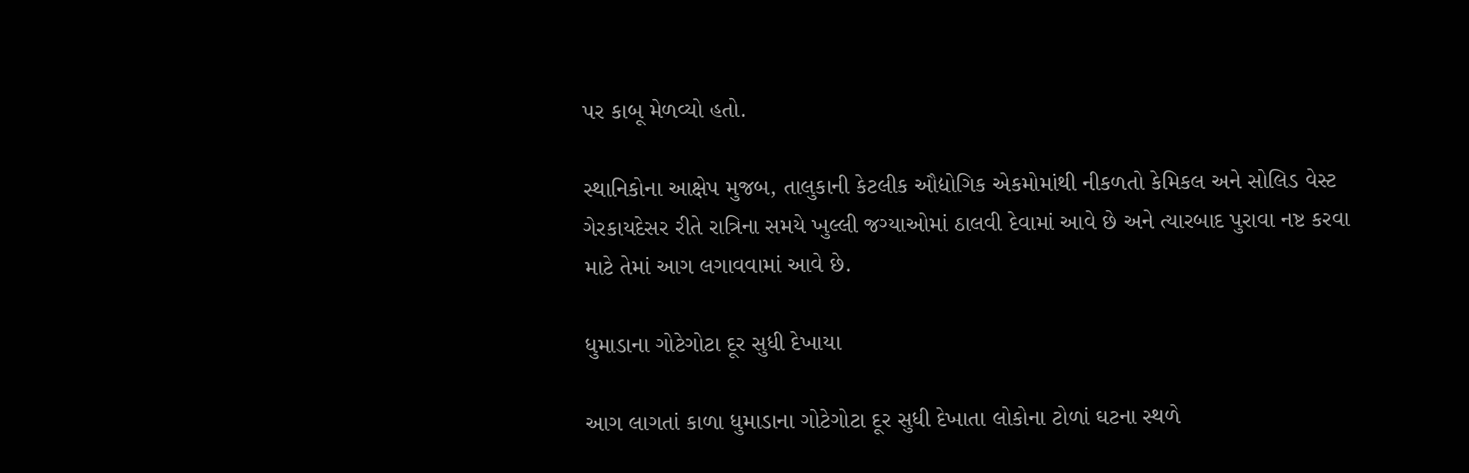પર કાબૂ મેળવ્યો હતો.

સ્થાનિકોના આક્ષેપ મુજબ, તાલુકાની કેટલીક ઔદ્યોગિક એકમોમાંથી નીકળતો કેમિકલ અને સોલિડ વેસ્ટ ગેરકાયદેસર રીતે રાત્રિના સમયે ખુલ્લી જગ્યાઓમાં ઠાલવી દેવામાં આવે છે અને ત્યારબાદ પુરાવા નષ્ટ કરવા માટે તેમાં આગ લગાવવામાં આવે છે.

ધુમાડાના ગોટેગોટા દૂર સુધી દેખાયા

આગ લાગતાં કાળા ધુમાડાના ગોટેગોટા દૂર સુધી દેખાતા લોકોના ટોળાં ઘટના સ્થળે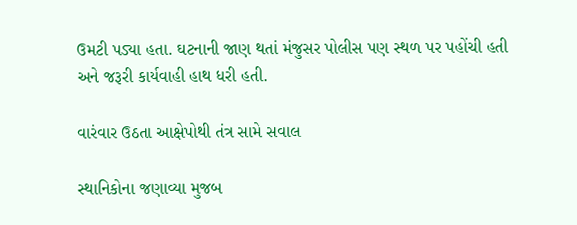ઉમટી પડ્યા હતા. ઘટનાની જાણ થતાં મંજુસર પોલીસ પણ સ્થળ પર પહોંચી હતી અને જરૂરી કાર્યવાહી હાથ ધરી હતી.

વારંવાર ઉઠતા આક્ષેપોથી તંત્ર સામે સવાલ

સ્થાનિકોના જણાવ્યા મુજબ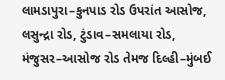લામડાપુરા–કુનપાડ રોડ ઉપરાંત આસોજ, લસુન્દ્રા રોડ, ટુંડાવ–સમલાયા રોડ, મંજુસર–આસોજ રોડ તેમજ દિલ્હી–મુંબઈ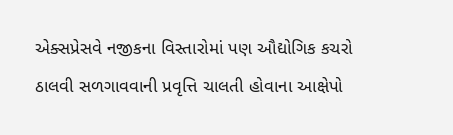એક્સપ્રેસવે નજીકના વિસ્તારોમાં પણ ઔદ્યોગિક કચરો ઠાલવી સળગાવવાની પ્રવૃત્તિ ચાલતી હોવાના આક્ષેપો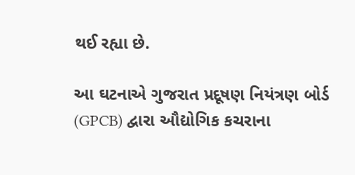થઈ રહ્યા છે.

આ ઘટનાએ ગુજરાત પ્રદૂષણ નિયંત્રણ બોર્ડ (GPCB) દ્વારા ઔદ્યોગિક કચરાના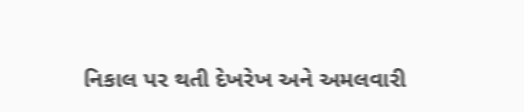નિકાલ પર થતી દેખરેખ અને અમલવારી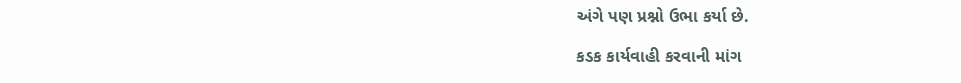અંગે પણ પ્રશ્નો ઉભા કર્યા છે.

કડક કાર્યવાહી કરવાની માંગ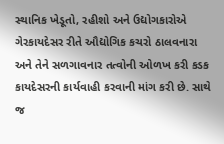સ્થાનિક ખેડૂતો, રહીશો અને ઉદ્યોગકારોએ ગેરકાયદેસર રીતે ઔદ્યોગિક કચરો ઠાલવનારા અને તેને સળગાવનાર તત્વોની ઓળખ કરી કડક કાયદેસરની કાર્યવાહી કરવાની માંગ કરી છે. સાથે જ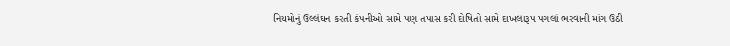નિયમોનું ઉલ્લંઘન કરતી કંપનીઓ સામે પણ તપાસ કરી દોષિતો સામે દાખલારૂપ પગલાં ભરવાની માંગ ઉઠી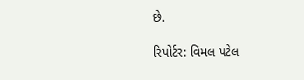છે.

રિપોર્ટર: વિમલ પટેલ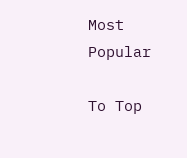Most Popular

To Top